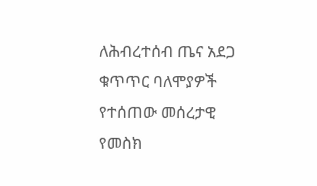ለሕብረተሰብ ጤና አደጋ ቁጥጥር ባለሞያዎች የተሰጠው መሰረታዊ የመስክ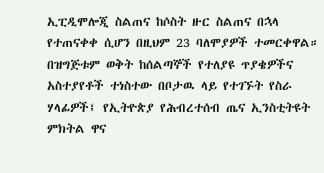ኢፒዲሞሎጂ ስልጠና ከሶስት ዙር ስልጠና በኋላ የተጠናቀቀ ሲሆን በዚህም 23 ባለሞያዎች ተመርቀዋል። በዝግጅቱም ወቅት ከሰልጣኞች የተለያዩ ጥያቄዎችና አስተያየቶች ተነስተው በቦታዉ ላይ የተገኙት የስራ ሃላፊዎች፤ የኢትዮጵያ የሕብረተሰብ ጤና ኢንስቲትዩት ምክትል ዋና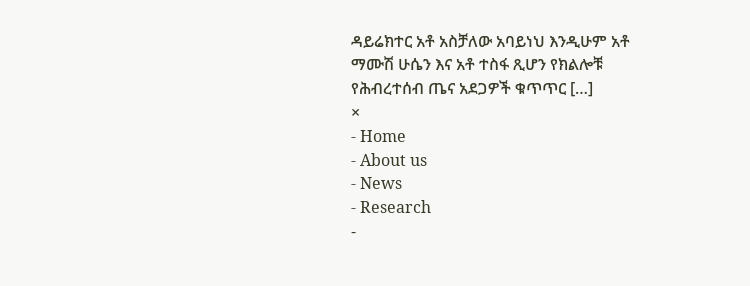ዳይሬክተር አቶ አስቻለው አባይነህ እንዲሁም አቶ ማሙሽ ሁሴን እና አቶ ተስፋ ጺሆን የክልሎቹ የሕብረተሰብ ጤና አደጋዎች ቁጥጥር […]
×
- Home
- About us
- News
- Research
-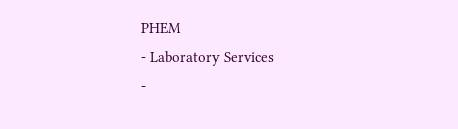PHEM
- Laboratory Services
-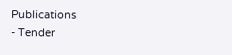Publications
- Tender